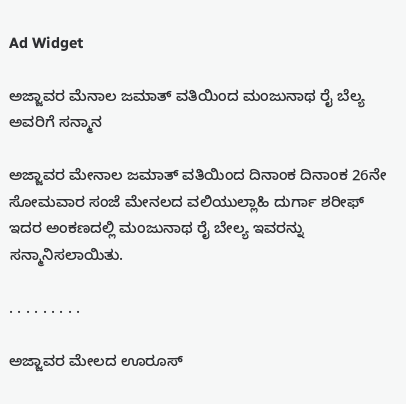Ad Widget

ಅಜ್ಜಾವರ ಮೆನಾಲ ಜಮಾತ್ ವತಿಯಿಂದ ಮಂಜುನಾಥ ರೈ ಬೆಲ್ಯ ಅವರಿಗೆ ಸನ್ಮಾನ

ಅಜ್ಜಾವರ ಮೇನಾಲ ಜಮಾತ್ ವತಿಯಿಂದ ದಿನಾಂಕ ದಿನಾಂಕ 26ನೇ ಸೋಮವಾರ ಸಂಜೆ ಮೇನಲದ ವಲಿಯುಲ್ಲಾಹಿ ದುರ್ಗಾ ಶರೀಫ್ ಇದರ ಅಂಕಣದಲ್ಲಿ ಮಂಜುನಾಥ ರೈ ಬೇಲ್ಯ ಇವರನ್ನು ಸನ್ಮಾನಿಸಲಾಯಿತು.

. . . . . . . . .

ಅಜ್ಜಾವರ ಮೇಲದ ಊರೂಸ್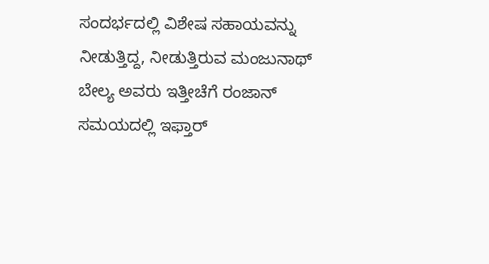ಸಂದರ್ಭದಲ್ಲಿ ವಿಶೇಷ ಸಹಾಯವನ್ನು ನೀಡುತ್ತಿದ್ದ, ನೀಡುತ್ತಿರುವ ಮಂಜುನಾಥ್ ಬೇಲ್ಯ ಅವರು ಇತ್ತೀಚೆಗೆ ರಂಜಾನ್ ಸಮಯದಲ್ಲಿ ಇಫ್ತಾರ್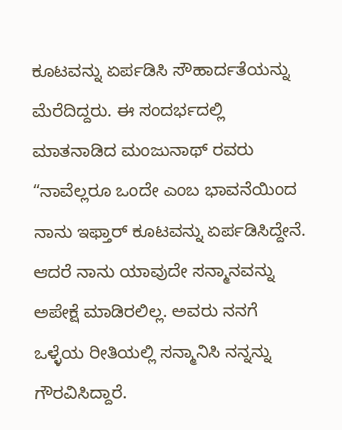ಕೂಟವನ್ನು ಏರ್ಪಡಿಸಿ ಸೌಹಾರ್ದತೆಯನ್ನು ಮೆರೆದಿದ್ದರು. ಈ ಸಂದರ್ಭದಲ್ಲಿ ಮಾತನಾಡಿದ ಮಂಜುನಾಥ್ ರವರು “ನಾವೆಲ್ಲರೂ ಒಂದೇ ಎಂಬ ಭಾವನೆಯಿಂದ ನಾನು ಇಫ್ತಾರ್ ಕೂಟವನ್ನು ಏರ್ಪಡಿಸಿದ್ದೇನೆ. ಆದರೆ ನಾನು ಯಾವುದೇ ಸನ್ಮಾನವನ್ನು ಅಪೇಕ್ಷೆ ಮಾಡಿರಲಿಲ್ಲ. ಅವರು ನನಗೆ ಒಳ್ಳೆಯ ರೀತಿಯಲ್ಲಿ ಸನ್ಮಾನಿಸಿ ನನ್ನನ್ನು ಗೌರವಿಸಿದ್ದಾರೆ.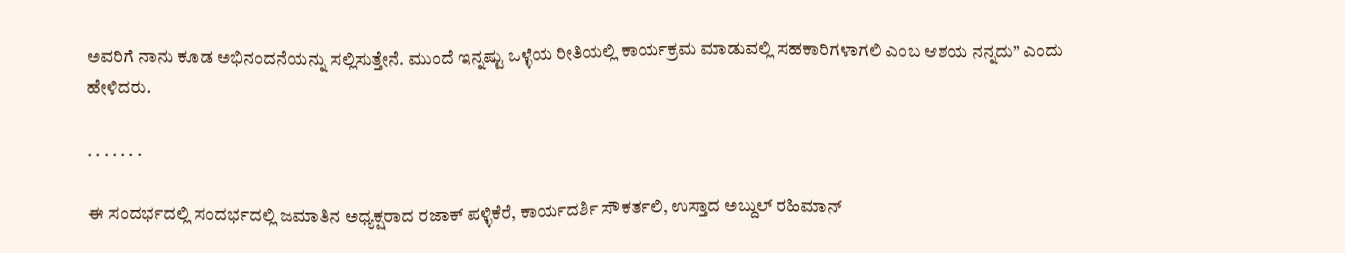ಅವರಿಗೆ ನಾನು ಕೂಡ ಅಭಿನಂದನೆಯನ್ನು ಸಲ್ಲಿಸುತ್ತೇನೆ. ಮುಂದೆ ಇನ್ನಷ್ಟು ಒಳ್ಳೆಯ ರೀತಿಯಲ್ಲಿ ಕಾರ್ಯಕ್ರಮ ಮಾಡುವಲ್ಲಿ ಸಹಕಾರಿಗಳಾಗಲಿ ಎಂಬ ಆಶಯ ನನ್ನದು” ಎಂದು ಹೇಳಿದರು.

. . . . . . .

ಈ ಸಂದರ್ಭದಲ್ಲಿ ಸಂದರ್ಭದಲ್ಲಿ ಜಮಾತಿನ ಅಧ್ಯಕ್ಷರಾದ ರಜಾಕ್ ಪಳ್ಳಿಕೆರೆ, ಕಾರ್ಯದರ್ಶಿ ಸೌಕರ್ತಲಿ, ಉಸ್ತಾದ ಅಬ್ದುಲ್ ರಹಿಮಾನ್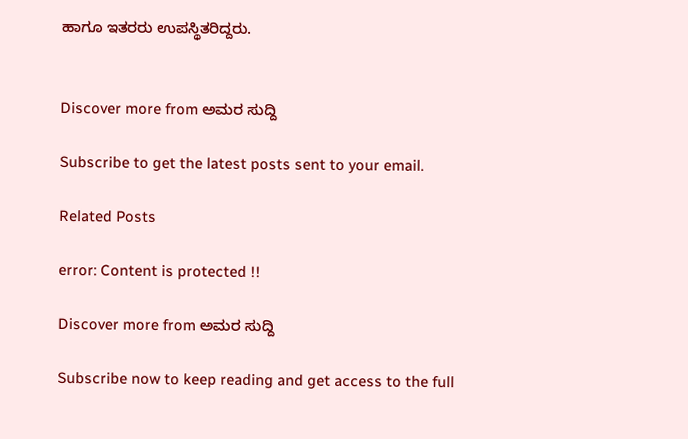ಹಾಗೂ ಇತರರು ಉಪಸ್ಥಿತರಿದ್ದರು.


Discover more from ಅಮರ ಸುದ್ದಿ

Subscribe to get the latest posts sent to your email.

Related Posts

error: Content is protected !!

Discover more from ಅಮರ ಸುದ್ದಿ

Subscribe now to keep reading and get access to the full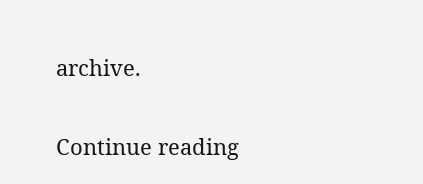archive.

Continue reading